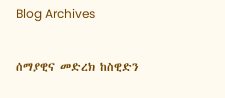Blog Archives

ሰማያዊና መድረክ ከስዊድን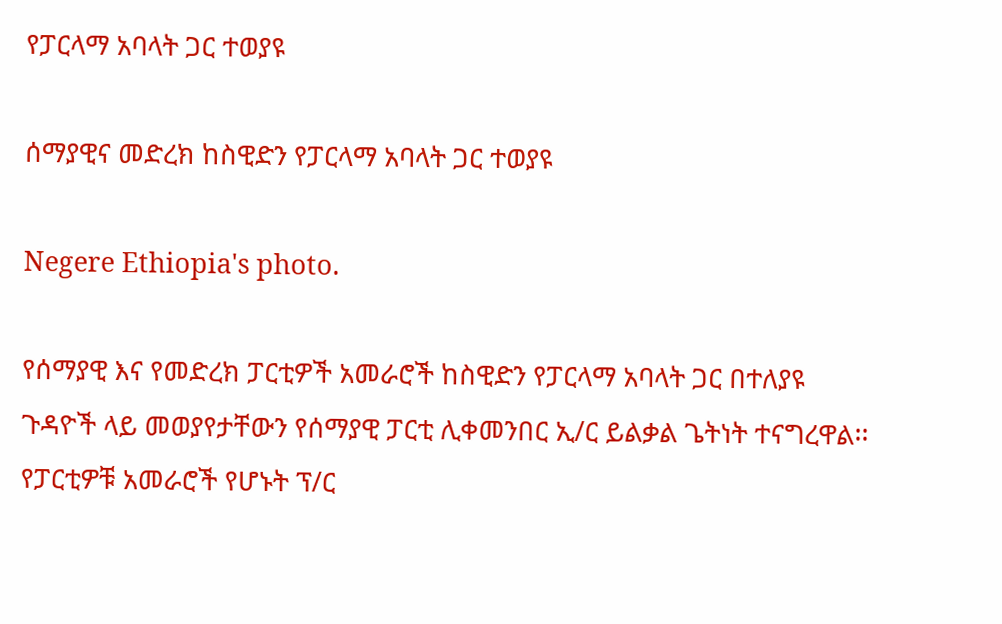የፓርላማ አባላት ጋር ተወያዩ

ሰማያዊና መድረክ ከስዊድን የፓርላማ አባላት ጋር ተወያዩ

Negere Ethiopia's photo.

የሰማያዊ እና የመድረክ ፓርቲዎች አመራሮች ከስዊድን የፓርላማ አባላት ጋር በተለያዩ ጉዳዮች ላይ መወያየታቸውን የሰማያዊ ፓርቲ ሊቀመንበር ኢ/ር ይልቃል ጌትነት ተናግረዋል፡፡
የፓርቲዎቹ አመራሮች የሆኑት ፕ/ር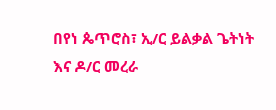በየነ ጴጥሮስ፣ ኢ/ር ይልቃል ጌትነት እና ዶ/ር መረራ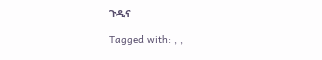ጉዲና

Tagged with: , ,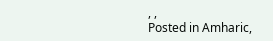, ,
Posted in Amharic,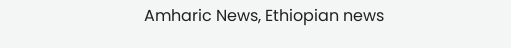Amharic News, Ethiopian news